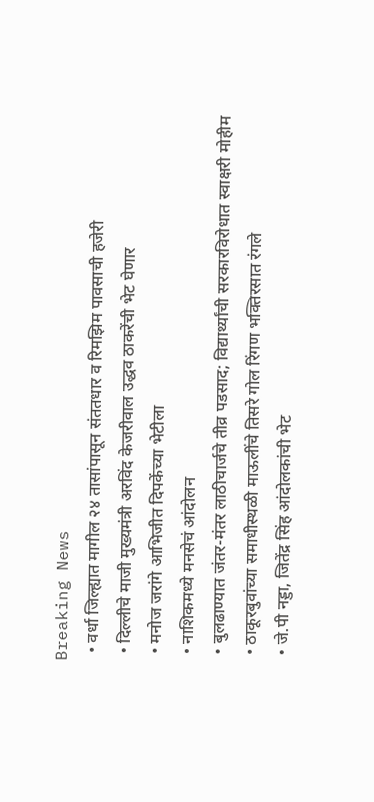Breaking News
  • वर्धा जिल्ह्यात मागील २४ तासांपासून संततधार व रिमझिम पावसाची हजेरी
  • दिल्लीचे माजी मुख्यमंत्री अरविंद केजरीवाल उद्धव ठाकरेंची भेट घेणार
  • मनोज जरांगे आभिजीत दिपकेंच्या भेटीला
  • नाशिकमध्ये मनसेचं आंदोलन
  • बुलढाण्यात जंतर-मंतर लाठीचार्जचे तीव्र पडसाद; विद्यार्थ्यांची सरकारविरोधात स्वाक्षरी मोहीम
  • ठाकूरबुवांच्या समाधीस्थळी माऊलींचे तिसरे गोल रिंगण भक्तिरसात रंगले
  • जे.पी नड्डा, जितेंद्र सिंह आंदोलकांची भेट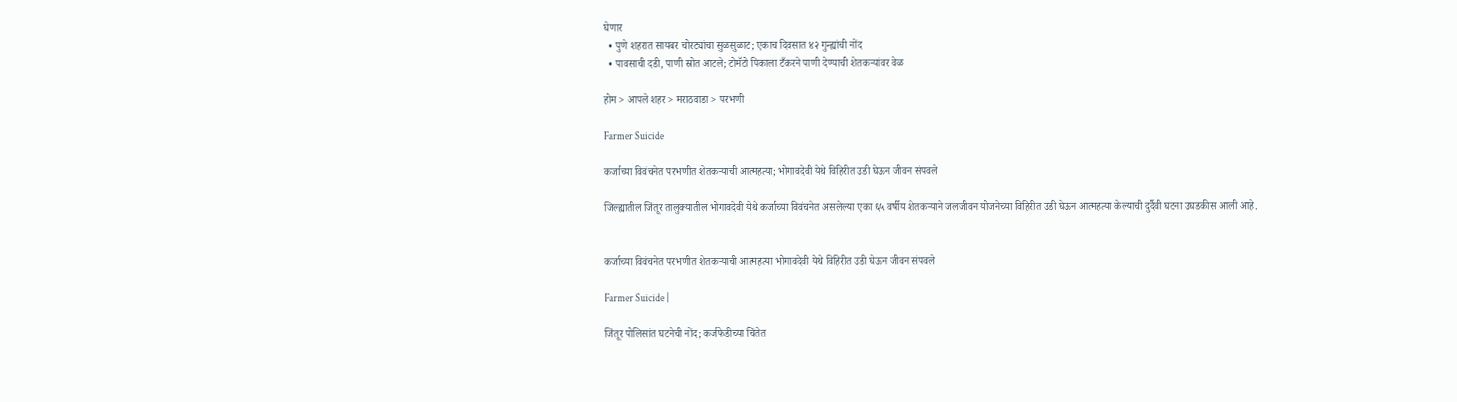घेणार
  • पुणे शहरात सायबर चोरट्यांचा सुळसुळाट; एकाच दिवसात ४२ गुन्ह्यांची नोंद
  • पावसाची दडी, पाणी स्रोत आटले; टोमॅटो पिकाला टँकरने पाणी देण्याची शेतकऱ्यांवर वेळ

होम > आपले शहर > मराठवाडा > परभणी

Farmer Suicide

कर्जाच्या विवंचनेत परभणीत शेतकऱ्याची आत्महत्या; भोगावदेवी येथे विहिरीत उडी घेऊन जीवन संपवले

जिल्ह्यातील जिंतूर तालुक्यातील भोगावदेवी येथे कर्जाच्या विवंचनेत असलेल्या एका ६५ वर्षीय शेतकऱ्याने जलजीवन योजनेच्या विहिरीत उडी घेऊन आत्महत्या केल्याची दुर्दैवी घटना उघडकीस आली आहे.


कर्जाच्या विवंचनेत परभणीत शेतकऱ्याची आत्महत्या भोगावदेवी येथे विहिरीत उडी घेऊन जीवन संपवले

Farmer Suicide |

जिंतूर पोलिसांत घटनेची नोंद; कर्जफेडीच्या चिंतेत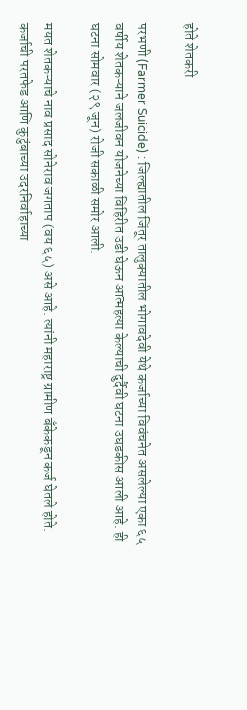होते शेतकरी

परभणी (Farmer Suicide) : जिल्ह्यातील जिंतूर तालुक्यातील भोगावदेवी येथे कर्जाच्या विवंचनेत असलेल्या एका ६५ वर्षीय शेतकऱ्याने जलजीवन योजनेच्या विहिरीत उडी घेऊन आत्महत्या केल्याची दुर्दैवी घटना उघडकीस आली आहे. ही घटना सोमवार (२९ जून) रोजी सकाळी समोर आली.

मयत शेतकऱ्याचे नाव प्रसाद सोनेराव जगताप (वय ६५) असे आहे. त्यांनी महाराष्ट्र ग्रामीण बँकेकडून कर्ज घेतले होते. कर्जाची परतफेड आणि कुटुंबाच्या उदरनिर्वाहाच्या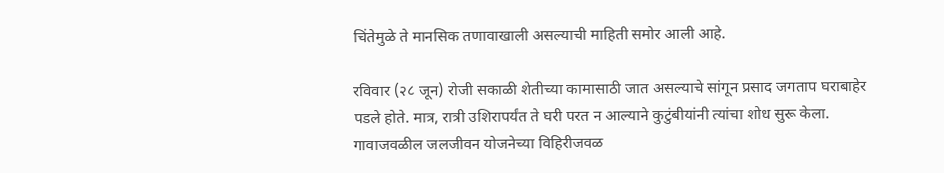चिंतेमुळे ते मानसिक तणावाखाली असल्याची माहिती समोर आली आहे.

रविवार (२८ जून) रोजी सकाळी शेतीच्या कामासाठी जात असल्याचे सांगून प्रसाद जगताप घराबाहेर पडले होते. मात्र, रात्री उशिरापर्यंत ते घरी परत न आल्याने कुटुंबीयांनी त्यांचा शोध सुरू केला. गावाजवळील जलजीवन योजनेच्या विहिरीजवळ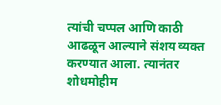त्यांची चप्पल आणि काठी आढळून आल्याने संशय व्यक्त करण्यात आला. त्यानंतर शोधमोहीम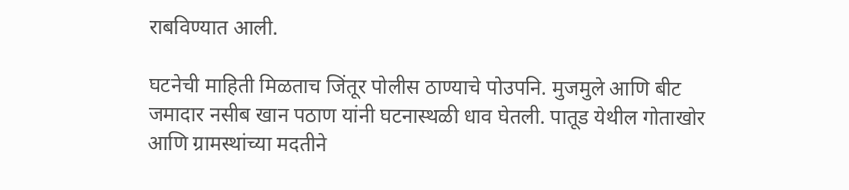राबविण्यात आली.

घटनेची माहिती मिळताच जिंतूर पोलीस ठाण्याचे पोउपनि. मुजमुले आणि बीट जमादार नसीब खान पठाण यांनी घटनास्थळी धाव घेतली. पातूड येथील गोताखोर आणि ग्रामस्थांच्या मदतीने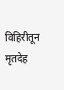विहिरीतून मृतदेह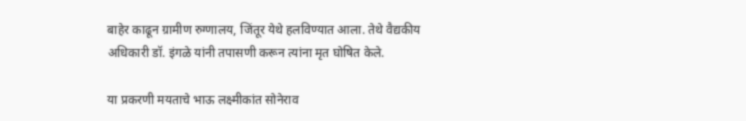बाहेर काढून ग्रामीण रुग्णालय, जिंतूर येथे हलविण्यात आला. तेथे वैद्यकीय अधिकारी डॉ. इंगळे यांनी तपासणी करून त्यांना मृत घोषित केले.

या प्रकरणी मयताचे भाऊ लक्ष्मीकांत सोनेराव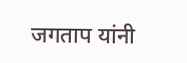जगताप यांनी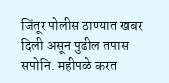जिंतूर पोलीस ठाण्यात खबर दिली असून पुढील तपास सपोनि. महीपळे करत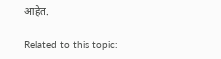आहेत.

Related to this topic: